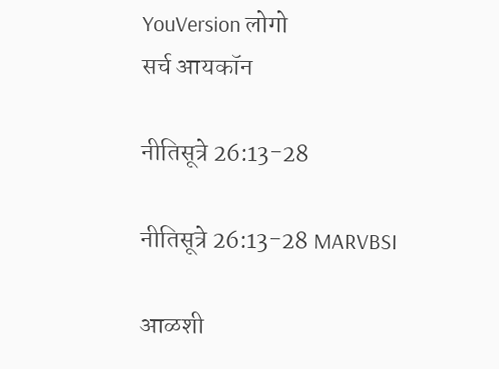YouVersion लोगो
सर्च आयकॉन

नीतिसूत्रे 26:13-28

नीतिसूत्रे 26:13-28 MARVBSI

आळशी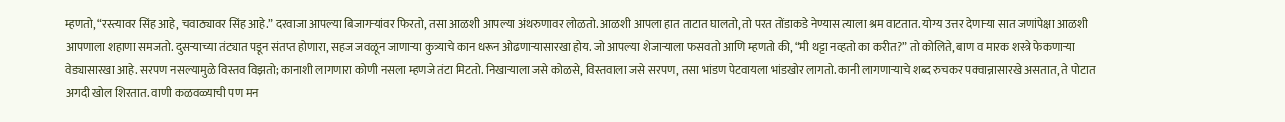म्हणतो, “रस्त्यावर सिंह आहे, चवाठ्यावर सिंह आहे.” दरवाजा आपल्या बिजागर्‍यांवर फिरतो, तसा आळशी आपल्या अंथरुणावर लोळतो. आळशी आपला हात ताटात घालतो, तो परत तोंडाकडे नेण्यास त्याला श्रम वाटतात. योग्य उत्तर देणार्‍या सात जणांपेक्षा आळशी आपणाला शहाणा समजतो. दुसर्‍याच्या तंट्यात पडून संतप्त होणारा, सहज जवळून जाणार्‍या कुत्र्याचे कान धरून ओढणार्‍यासारखा होय. जो आपल्या शेजार्‍याला फसवतो आणि म्हणतो की, “मी थट्टा नव्हतो का करीत?” तो कोलिते, बाण व मारक शस्त्रे फेकणार्‍या वेड्यासारखा आहे. सरपण नसल्यामुळे विस्तव विझतो; कानाशी लागणारा कोणी नसला म्हणजे तंटा मिटतो. निखार्‍याला जसे कोळसे, विस्तवाला जसे सरपण, तसा भांडण पेटवायला भांडखोर लागतो. कानी लागणार्‍याचे शब्द रुचकर पक्‍वान्नासारखे असतात, ते पोटात अगदी खोल शिरतात. वाणी कळवळ्याची पण मन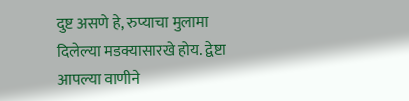दुष्ट असणे हे, रुप्याचा मुलामा दिलेल्या मडक्यासारखे होय. द्वेष्टा आपल्या वाणीने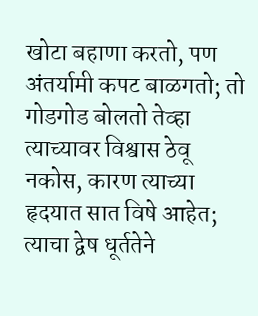खोटा बहाणा करतो, पण अंतर्यामी कपट बाळगतो; तो गोडगोड बोलतो तेव्हा त्याच्यावर विश्वास ठेवू नकोस, कारण त्याच्या हृदयात सात विषे आहेत; त्याचा द्वेष धूर्ततेने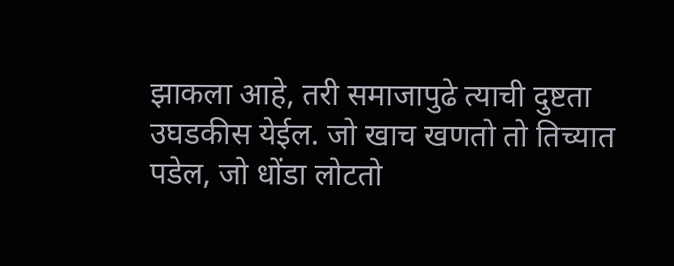झाकला आहे, तरी समाजापुढे त्याची दुष्टता उघडकीस येईल. जो खाच खणतो तो तिच्यात पडेल, जो धोंडा लोटतो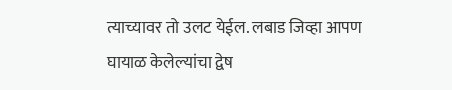त्याच्यावर तो उलट येईल. लबाड जिव्हा आपण घायाळ केलेल्यांचा द्वेष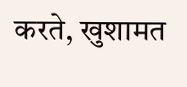करते, खुशामत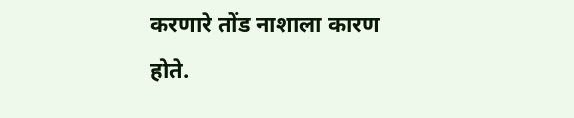करणारे तोंड नाशाला कारण होते.